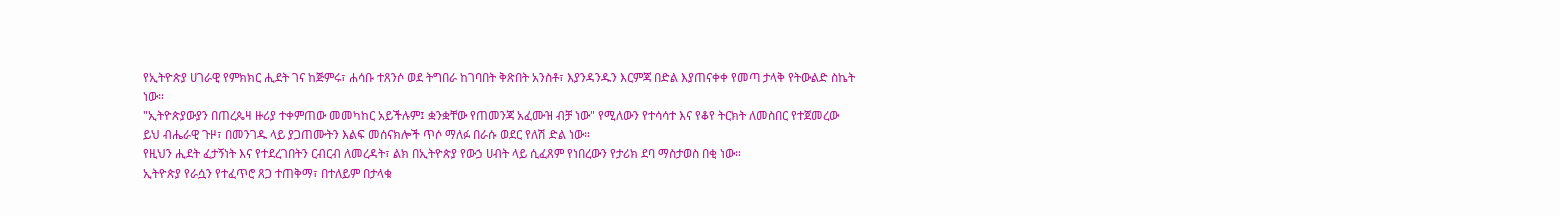የኢትዮጵያ ሀገራዊ የምክክር ሒደት ገና ከጅምሩ፣ ሐሳቡ ተጸንሶ ወደ ትግበራ ከገባበት ቅጽበት አንስቶ፣ እያንዳንዱን እርምጃ በድል እያጠናቀቀ የመጣ ታላቅ የትውልድ ስኬት ነው።
"ኢትዮጵያውያን በጠረጴዛ ዙሪያ ተቀምጠው መመካከር አይችሉም፤ ቋንቋቸው የጠመንጃ አፈሙዝ ብቻ ነው" የሚለውን የተሳሳተ እና የቆየ ትርክት ለመስበር የተጀመረው ይህ ብሔራዊ ጉዞ፣ በመንገዱ ላይ ያጋጠሙትን እልፍ መሰናክሎች ጥሶ ማለፉ በራሱ ወደር የለሽ ድል ነው።
የዚህን ሒደት ፈታኝነት እና የተደረገበትን ርብርብ ለመረዳት፣ ልክ በኢትዮጵያ የውኃ ሀብት ላይ ሲፈጸም የነበረውን የታሪክ ደባ ማስታወስ በቂ ነው።
ኢትዮጵያ የራሷን የተፈጥሮ ጸጋ ተጠቅማ፣ በተለይም በታላቁ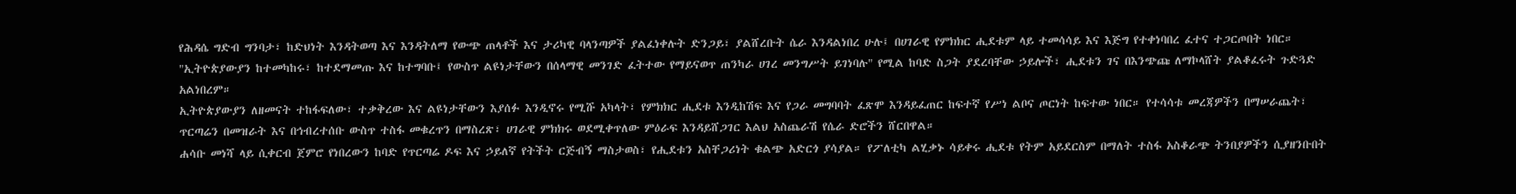የሕዳሴ ግድብ ግንባታ፣ ከድህነት እንዳትወጣ እና እንዳትለማ የውጭ ጠላቶች እና ታሪካዊ ባላንጣዎች ያልፈነቀሉት ድንጋይ፣ ያልሸረቡት ሴራ እንዳልነበረ ሁሉ፤ በሀገራዊ የምክክር ሒደቱም ላይ ተመሳሳይ እና እጅግ የተቀነባበረ ፈተና ተጋርጦበት ነበር።
"ኢትዮጵያውያን ከተመካከሩ፣ ከተደማመጡ እና ከተግባቡ፤ የውስጥ ልዩነታቸውን በሰላማዊ መንገድ ፈትተው የማይናወጥ ጠንካራ ሀገረ መንግሥት ይገነባሉ" የሚል ከባድ ስጋት ያደረባቸው ኃይሎች፣ ሒደቱን ገና በእንጭጩ ለማኮላሸት ያልቆፈሩት ጉድጓድ አልነበረም።
ኢትዮጵያውያን ለዘመናት ተከፋፍለው፣ ተቃቅረው እና ልዩነታቸውን እያሰፉ እንዲኖሩ የሚሹ አካላት፣ የምክክር ሒደቱ እንዲከሽፍ እና የጋራ መግባባት ፈጽሞ እንዳይፈጠር ከፍተኛ የሥነ ልቦና ጦርነት ከፍተው ነበር። የተሳሳቱ መረጃዎችን በማሠራጨት፣ ጥርጣሬን በመዝራት እና በኅብረተሰቡ ውስጥ ተስፋ መቁረጥን በማስረጽ፣ ሀገራዊ ምክክሩ ወደሚቀጥለው ምዕራፍ እንዳይሸጋገር እልህ አስጨራሽ የሴራ ድሮችን ሸርበዋል።
ሐሳቡ መነሻ ላይ ሲቀርብ ጀምሮ የነበረውን ከባድ የጥርጣሬ ዶፍ እና ኃይለኛ የትችት ርጅብኝ ማስታወስ፣ የሒደቱን አስቸጋሪነት ቁልጭ አድርጎ ያሳያል። የፖለቲካ ልሂቃኑ ሳይቀሩ ሒደቱ የትም አይደርስም በማለት ተስፋ አስቆራጭ ትንበያዎችን ሲያዘንቡበት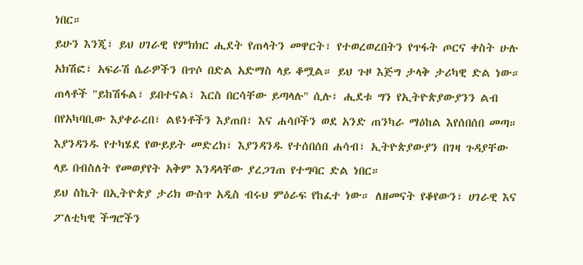ነበር።
ይሁን እንጂ፣ ይህ ሀገራዊ የምክክር ሒደት የጠላትን መዋርት፣ የተወረወረበትን የጥፋት ጦርና ቀስት ሁሉ አክሽፎ፣ አፍራሽ ሴራዎችን በጥሶ በድል አድማስ ላይ ቆሟል። ይህ ጉዞ እጅግ ታላቅ ታሪካዊ ድል ነው።
ጠላቶች "ይከሽፋል፣ ይበተናል፣ እርስ በርሳቸው ይጣላሉ" ሲሉ፣ ሒደቱ ግን የኢትዮጵያውያንን ልብ በየአካባቢው እያቀራረበ፣ ልዩነቶችን እያጠበ፣ እና ሐሳቦችን ወደ አንድ ጠንካራ ማዕከል እየሰበሰበ መጣ። እያንዳንዱ የተካሄደ የውይይት መድረክ፣ እያንዳንዱ የተሰበሰበ ሐሳብ፣ ኢትዮጵያውያን በገዛ ጉዳያቸው ላይ በብስለት የመወያየት አቅም እንዳላቸው ያረጋገጠ የተግባር ድል ነበር።
ይህ ስኬት በኢትዮጵያ ታሪክ ውስጥ አዲስ ብሩህ ምዕራፍ የከፈተ ነው። ለዘመናት የቆየውን፣ ሀገራዊ እና ፖለቲካዊ ችግሮችን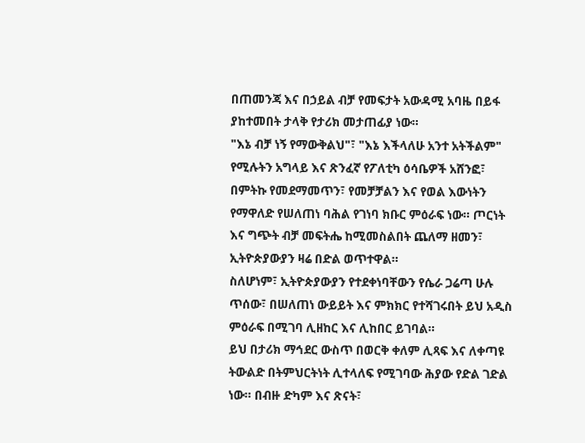በጠመንጃ እና በኃይል ብቻ የመፍታት አውዳሚ አባዜ በይፋ ያከተመበት ታላቅ የታሪክ መታጠፊያ ነው።
"እኔ ብቻ ነኝ የማውቅልህ"፣ "እኔ እችላለሁ አንተ አትችልም" የሚሉትን አግላይ እና ጽንፈኛ የፖለቲካ ዕሳቤዎች አሸንፎ፣ በምትኩ የመደማመጥን፣ የመቻቻልን እና የወል እውነትን የማዋለድ የሠለጠነ ባሕል የገነባ ክቡር ምዕራፍ ነው። ጦርነት እና ግጭት ብቻ መፍትሔ ከሚመስልበት ጨለማ ዘመን፣ ኢትዮጵያውያን ዛሬ በድል ወጥተዋል።
ስለሆነም፣ ኢትዮጵያውያን የተደቀነባቸውን የሴራ ጋሬጣ ሁሉ ጥሰው፣ በሠለጠነ ውይይት እና ምክክር የተሻገሩበት ይህ አዲስ ምዕራፍ በሚገባ ሊዘከር እና ሊከበር ይገባል።
ይህ በታሪክ ማኅደር ውስጥ በወርቅ ቀለም ሊጻፍ እና ለቀጣዩ ትውልድ በትምህርትነት ሊተላለፍ የሚገባው ሕያው የድል ገድል ነው። በብዙ ድካም እና ጽናት፣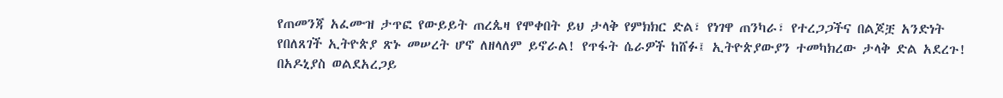የጠመንጃ አፈሙዝ ታጥፎ የውይይት ጠረጴዛ የሞቀበት ይህ ታላቅ የምክክር ድል፣ የነገዋ ጠንካራ፣ የተረጋጋችና በልጆቿ አንድነት የበለጸገች ኢትዮጵያ ጽኑ መሠረት ሆኖ ለዘላለም ይኖራል! የጥፋት ሴራዎች ከሸፉ፤ ኢትዮጵያውያን ተመካክረው ታላቅ ድል አደረጉ!
በአዶኒያስ ወልደአረጋይ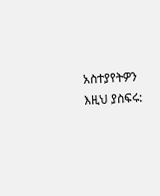አስተያየትዎን እዚህ ያስፍሩ: